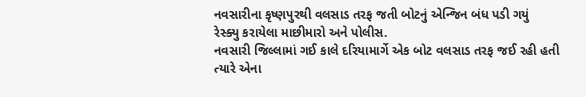નવસારીના કૃષ્ણપુરથી વલસાડ તરફ જતી બોટનું એન્જિન બંધ પડી ગયું
રેસ્ક્યુ કરાયેલા માછીમારો અને પોલીસ.
નવસારી જિલ્લામાં ગઈ કાલે દરિયામાર્ગે એક બોટ વલસાડ તરફ જઈ રહી હતી ત્યારે એના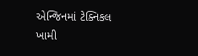એન્જિનમાં ટેક્નિકલ ખામી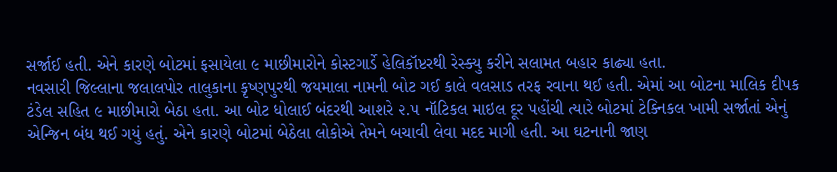સર્જાઈ હતી. એને કારણે બોટમાં ફસાયેલા ૯ માછીમારોને કોસ્ટગાર્ડે હેલિકૉપ્ટરથી રેસ્ક્યુ કરીને સલામત બહાર કાઢ્યા હતા.
નવસારી જિલ્લાના જલાલપોર તાલુકાના કૃષ્ણપુરથી જયમાલા નામની બોટ ગઈ કાલે વલસાડ તરફ રવાના થઈ હતી. એમાં આ બોટના માલિક દીપક ટંડેલ સહિત ૯ માછીમારો બેઠા હતા. આ બોટ ધોલાઈ બંદરથી આશરે ૨.૫ નૉટિકલ માઇલ દૂર પહોંચી ત્યારે બોટમાં ટેક્નિકલ ખામી સર્જાતાં એનું એન્જિન બંધ થઈ ગયું હતું. એને કારણે બોટમાં બેઠેલા લોકોએ તેમને બચાવી લેવા મદદ માગી હતી. આ ઘટનાની જાણ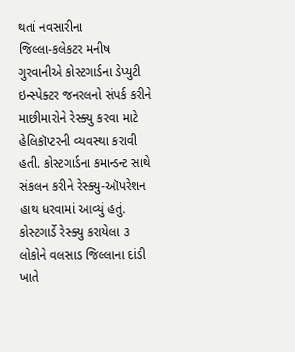થતાં નવસારીના
જિલ્લા-કલેકટર મનીષ ગુરવાનીએ કોસ્ટગાર્ડના ડેપ્યુટી ઇન્સ્પેક્ટર જનરલનો સંપર્ક કરીને માછીમારોને રેસ્ક્યુ કરવા માટે હેલિકૉપ્ટરની વ્યવસ્થા કરાવી હતી. કોસ્ટગાર્ડના કમાન્ડન્ટ સાથે સંકલન કરીને રેસ્ક્યુ-ઑપરેશન હાથ ધરવામાં આવ્યું હતું. કોસ્ટગાર્ડે રેસ્ક્યુ કરાયેલા ૩ લોકોને વલસાડ જિલ્લાના દાંડી ખાતે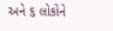અને ૬ લોકોને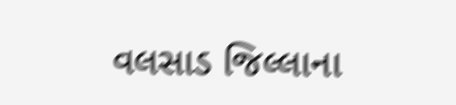વલસાડ જિલ્લાના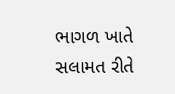ભાગળ ખાતે સલામત રીતે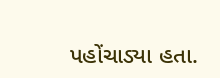પહોંચાડ્યા હતા.